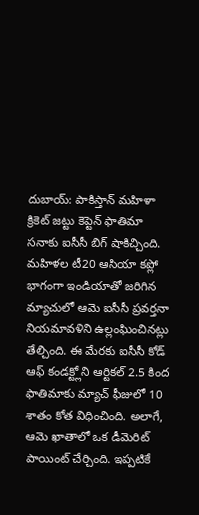దుబాయ్: పాకిస్తాన్ మహిళా క్రికెట్ జట్టు కెప్టెన్ ఫాతిమా సనాకు ఐసీసీ బిగ్ షాకిచ్చింది. మహిళల టీ20 ఆసియా కప్లో భాగంగా ఇండియాతో జరిగిన మ్యాచులో ఆమె ఐసీసీ ప్రవర్తనా నియమావళిని ఉల్లంఘించినట్లు తేల్చింది. ఈ మేరకు ఐసీసీ కోడ్ ఆఫ్ కండక్ట్లోని ఆర్టికల్ 2.5 కింద ఫాతిమాకు మ్యాచ్ ఫీజులో 10 శాతం కోత విధించింది. అలాగే, ఆమె ఖాతాలో ఒక డీమెరిట్ పాయింట్ చేర్చింది. ఇప్పటికే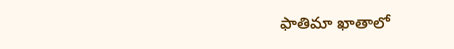ఫాతిమా ఖాతాలో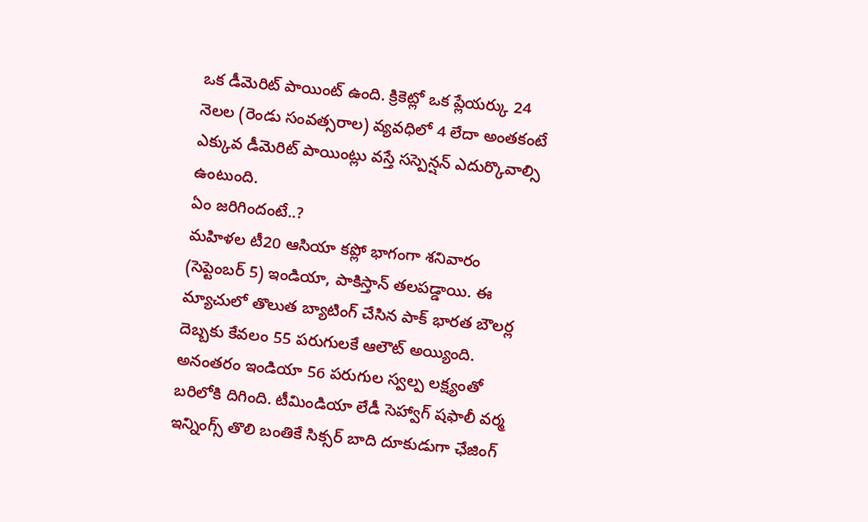ఒక డీమెరిట్ పాయింట్ ఉంది. క్రికెట్లో ఒక ప్లేయర్కు 24 నెలల (రెండు సంవత్సరాల) వ్యవధిలో 4 లేదా అంతకంటే ఎక్కువ డీమెరిట్ పాయింట్లు వస్తే సస్పెన్షన్ ఎదుర్కొవాల్సి ఉంటుంది.
ఏం జరిగిందంటే..?
మహిళల టీ20 ఆసియా కప్లో భాగంగా శనివారం (సెప్టెంబర్ 5) ఇండియా, పాకిస్తాన్ తలపడ్డాయి. ఈ మ్యాచులో తొలుత బ్యాటింగ్ చేసిన పాక్ భారత బౌలర్ల దెబ్బకు కేవలం 55 పరుగులకే ఆలౌట్ అయ్యింది. అనంతరం ఇండియా 56 పరుగుల స్వల్ప లక్ష్యంతో బరిలోకి దిగింది. టీమిండియా లేడీ సెహ్వాగ్ షఫాలీ వర్మ ఇన్నింగ్స్ తొలి బంతికే సిక్సర్ బాది దూకుడుగా ఛేజింగ్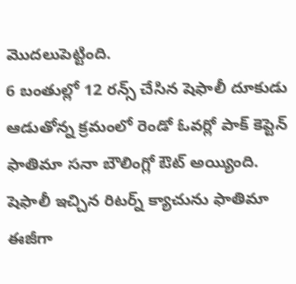మొదలుపెట్టింది.
6 బంతుల్లో 12 రన్స్ చేసిన షెఫాలీ దూకుడు ఆడుతోన్న క్రమంలో రెండో ఓవర్లో పాక్ కెప్టెన్ ఫాతిమా సనా బౌలింగ్లో ఔట్ అయ్యింది. షెఫాలీ ఇచ్చిన రిటర్న్ క్యాచును ఫాతిమా ఈజీగా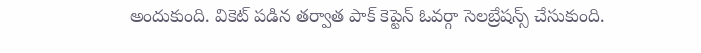అందుకుంది. వికెట్ పడిన తర్వాత పాక్ కెప్టెన్ ఓవర్గా సెలబ్రేషన్స్ చేసుకుంది.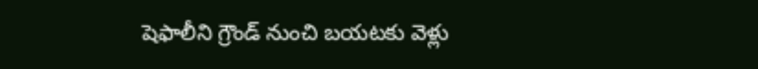షెఫాలీని గ్రౌండ్ నుంచి బయటకు వెళ్లు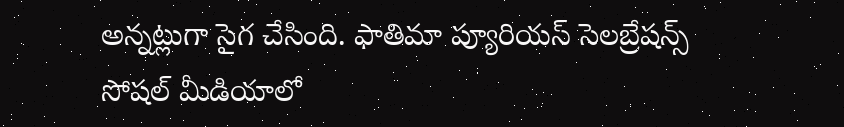అన్నట్లుగా సైగ చేసింది. ఫాతిమా ప్యూరియస్ సెలబ్రేషన్స్ సోషల్ మీడియాలో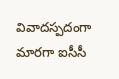వివాదస్పదంగా మారగా ఐసీసీ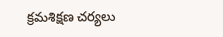క్రమశిక్షణ చర్యలు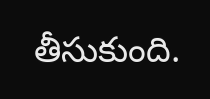తీసుకుంది.